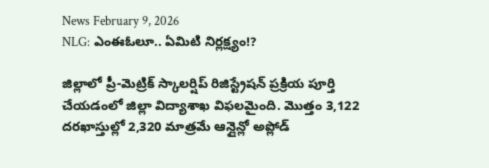News February 9, 2026
NLG: ఎంఈఓలూ.. ఏమిటి నిర్లక్ష్యం!?

జిల్లాలో ప్రీ-మెట్రిక్ స్కాలర్షిప్ రిజిస్ట్రేషన్ ప్రక్రియ పూర్తి చేయడంలో జిల్లా విద్యాశాఖ విఫలమైంది. మొత్తం 3,122 దరఖాస్తుల్లో 2,320 మాత్రమే ఆన్లైన్లో అప్లోడ్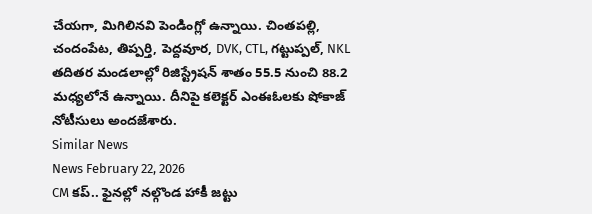చేయగా, మిగిలినవి పెండింగ్లో ఉన్నాయి. చింతపల్లి, చందంపేట, తిప్పర్తి, పెద్దవూర, DVK, CTL, గట్టుప్పల్, NKL తదితర మండలాల్లో రిజిస్ట్రేషన్ శాతం 55.5 నుంచి 88.2 మధ్యలోనే ఉన్నాయి. దీనిపై కలెక్టర్ ఎంఈఓలకు షోకాజ్ నోటీసులు అందజేశారు.
Similar News
News February 22, 2026
CM కప్.. ఫైనల్లో నల్గొండ హాకీ జట్టు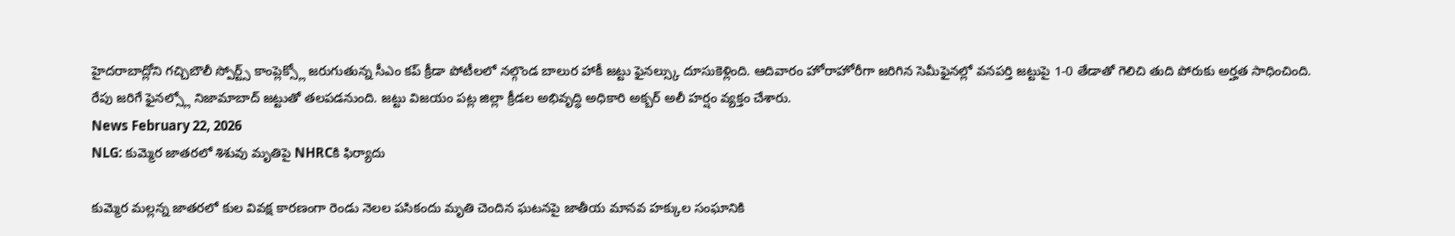హైదరాబాద్లోని గచ్చిబౌలీ స్పోర్ట్స్ కాంప్లెక్స్లో జరుగుతున్న సీఎం కప్ క్రీడా పోటీలలో నల్గొండ బాలుర హాకీ జట్టు ఫైనల్స్కు దూసుకెళ్లింది. ఆదివారం హోరాహోరీగా జరిగిన సెమీఫైనల్లో వనపర్తి జట్టుపై 1-0 తేడాతో గెలిచి తుది పోరుకు అర్హత సాధించింది. రేపు జరిగే ఫైనల్స్లో నిజామాబాద్ జట్టుతో తలపడనుంది. జట్టు విజయం పట్ల జిల్లా క్రీడల అభివృద్ధి అధికారి అక్బర్ అలీ హర్షం వ్యక్తం చేశారు.
News February 22, 2026
NLG: కుమ్మెర జాతరలో శిశువు మృతిపై NHRCకి ఫిర్యాదు

కుమ్మెర మల్లన్న జాతరలో కుల వివక్ష కారణంగా రెండు నెలల పసికందు మృతి చెందిన ఘటనపై జాతీయ మానవ హక్కుల సంఘానికి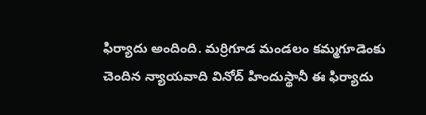ఫిర్యాదు అందింది. మర్రిగూడ మండలం కమ్మగూడెంకు చెందిన న్యాయవాది వినోద్ హిందుస్థానీ ఈ ఫిర్యాదు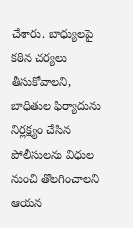చేశారు. బాధ్యులపై కఠిన చర్యలు తీసుకోవాలని, బాధితుల ఫిర్యాదును నిర్లక్ష్యం చేసిన పోలీసులను విధుల నుంచి తొలగించాలని ఆయన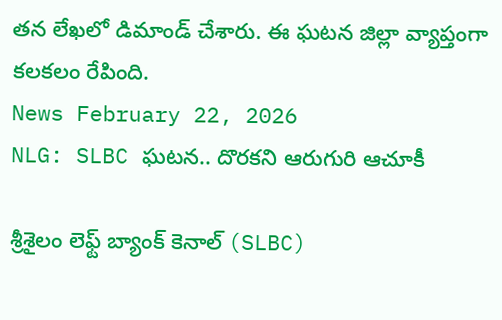తన లేఖలో డిమాండ్ చేశారు. ఈ ఘటన జిల్లా వ్యాప్తంగా కలకలం రేపింది.
News February 22, 2026
NLG: SLBC ఘటన.. దొరకని ఆరుగురి ఆచూకీ

శ్రీశైలం లెఫ్ట్ బ్యాంక్ కెనాల్ (SLBC)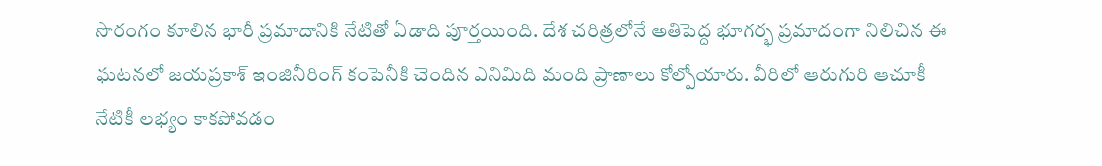సొరంగం కూలిన భారీ ప్రమాదానికి నేటితో ఏడాది పూర్తయింది. దేశ చరిత్రలోనే అతిపెద్ద భూగర్భ ప్రమాదంగా నిలిచిన ఈ ఘటనలో జయప్రకాశ్ ఇంజినీరింగ్ కంపెనీకి చెందిన ఎనిమిది మంది ప్రాణాలు కోల్పోయారు. వీరిలో ఆరుగురి ఆచూకీ నేటికీ లభ్యం కాకపోవడం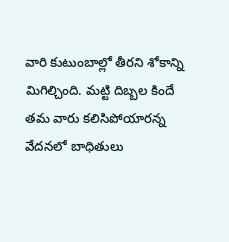వారి కుటుంబాల్లో తీరని శోకాన్ని మిగిల్చింది. మట్టి దిబ్బల కిందే తమ వారు కలిసిపోయారన్న వేదనలో బాధితులు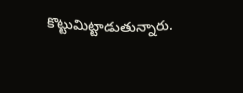కొట్టుమిట్టాడుతున్నారు.